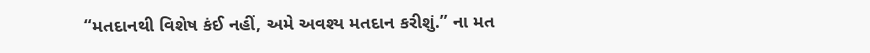“મતદાનથી વિશેષ કંઈ નહીં, અમે અવશ્ય મતદાન કરીશું.” ના મત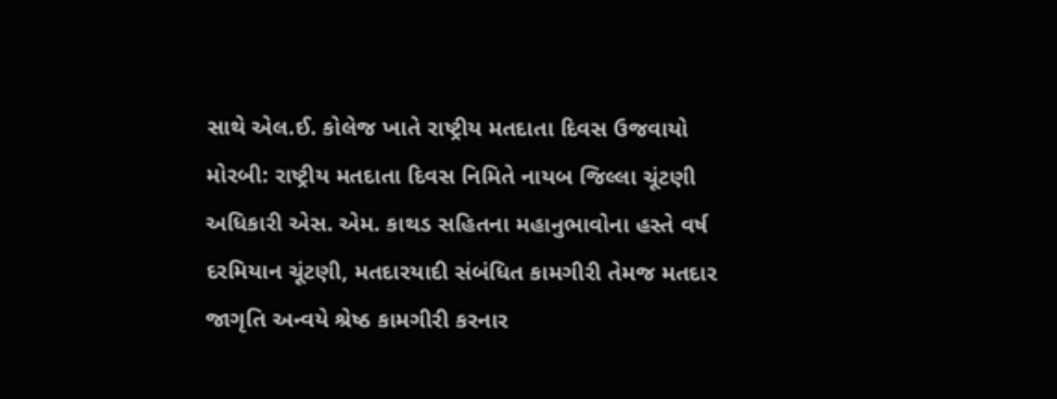સાથે એલ.ઈ. કોલેજ ખાતે રાષ્ટ્રીય મતદાતા દિવસ ઉજવાયો
મોરબી: રાષ્ટ્રીય મતદાતા દિવસ નિમિતે નાયબ જિલ્લા ચૂંટણી અધિકારી એસ. એમ. કાથડ સહિતના મહાનુભાવોના હસ્તે વર્ષ દરમિયાન ચૂંટણી, મતદારયાદી સંબંધિત કામગીરી તેમજ મતદાર જાગૃતિ અન્વયે શ્રેષ્ઠ કામગીરી કરનાર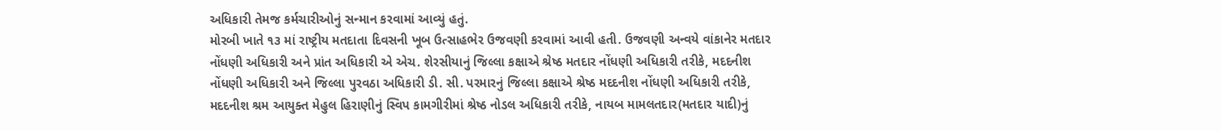અધિકારી તેમજ કર્મચારીઓનું સન્માન કરવામાં આવ્યું હતું.
મોરબી ખાતે ૧૩ માં રાષ્ટ્રીય મતદાતા દિવસની ખૂબ ઉત્સાહભેર ઉજવણી કરવામાં આવી હતી. ઉજવણી અન્વયે વાંકાનેર મતદાર નોંધણી અધિકારી અને પ્રાંત અધિકારી એ એચ. શેરસીયાનું જિલ્લા કક્ષાએ શ્રેષ્ઠ મતદાર નોંધણી અધિકારી તરીકે, મદદનીશ નોંધણી અધિકારી અને જિલ્લા પુરવઠા અધિકારી ડી. સી. પરમારનું જિલ્લા કક્ષાએ શ્રેષ્ઠ મદદનીશ નોંધણી અધિકારી તરીકે, મદદનીશ શ્રમ આયુક્ત મેહુલ હિરાણીનું સ્વિપ કામગીરીમાં શ્રેષ્ઠ નોડલ અધિકારી તરીકે, નાયબ મામલતદાર(મતદાર યાદી)નું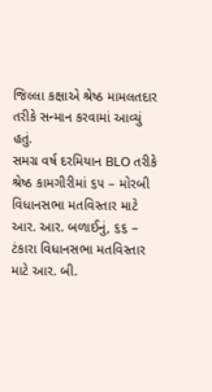જિલ્લા કક્ષાએ શ્રેષ્ઠ મામલતદાર તરીકે સન્માન કરવામાં આવ્યું હતું.
સમગ્ર વર્ષ દરમિયાન BLO તરીકે શ્રેષ્ઠ કામગીરીમાં ૬૫ – મોરબી વિધાનસભા મતવિસ્તાર માટે આર. આર. બળાઈનું, ૬૬ – ટંકારા વિધાનસભા મતવિસ્તાર માટે આર. બી.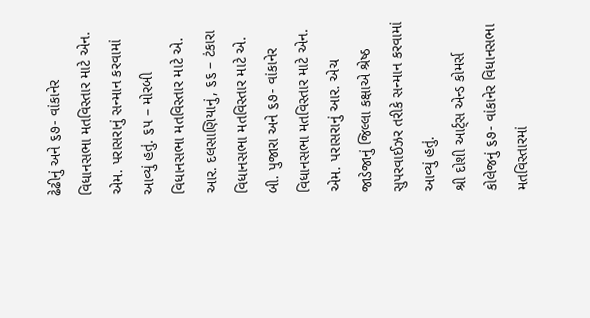ઢેઢીનું અને ૬૭- વાંકાનેર વિધાનસભા મતવિસ્તાર માટે એન. એમ. પરાસરાનું સન્માન કરવામાં આવ્યું હતું. ૬૫ – મોરબી વિધાનસભા મતવિસ્તાર માટે એ. આર. દલસાણિયાનું, ૬૬ – ટંકારા વિધાનસભા મતવિસ્તાર માટે એ. બી. પુજારા અને ૬૭- વાંકાનેર વિધાનસભા મતવિસ્તાર માટે એન. એમ. પરાસરાનું આર. એચ જાડેજાનું જિલ્લા કક્ષાએ શ્રેષ્ઠ સુપરવાઈઝર તરીકે સન્માન કરવામાં આવ્યું હતું.
શ્રી દોશી આર્ટ્સ એન્ડ કોમર્સ કોલેજનું ૬૭- વાંકાનેર વિધાનસભા મતવિસ્તારમાં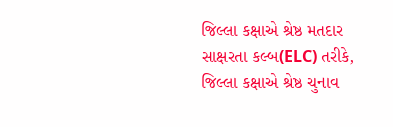જિલ્લા કક્ષાએ શ્રેષ્ઠ મતદાર સાક્ષરતા કલ્બ(ELC) તરીકે, જિલ્લા કક્ષાએ શ્રેષ્ઠ ચુનાવ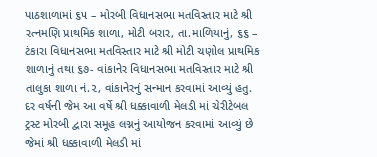પાઠશાળામાં ૬૫ – મોરબી વિધાનસભા મતવિસ્તાર માટે શ્રી રત્નમણિ પ્રાથમિક શાળા, મોટી બરાર, તા.માળિયાનું, ૬૬ – ટંકારા વિધાનસભા મતવિસ્તાર માટે શ્રી મોટી ચણોલ પ્રાથમિક શાળાનું તથા ૬૭- વાંકાનેર વિધાનસભા મતવિસ્તાર માટે શ્રી તાલુકા શાળા નં.૨, વાંકાનેરનું સન્માન કરવામાં આવ્યું હતુ.
દર વર્ષની જેમ આ વર્ષે શ્રી ધક્કાવાળી મેલડી માં ચેરીટેબલ ટ્રસ્ટ મોરબી દ્વારા સમૂહ લગ્નનું આયોજન કરવામાં આવ્યું છે જેમાં શ્રી ધક્કાવાળી મેલડી માં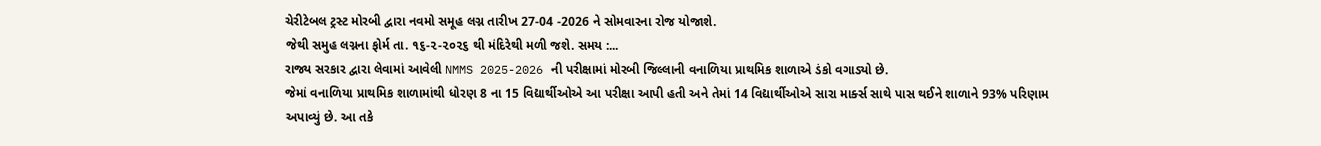ચેરીટેબલ ટ્રસ્ટ મોરબી દ્વારા નવમો સમૂહ લગ્ન તારીખ 27-04 -2026 ને સોમવારના રોજ યોજાશે.
જેથી સમુહ લગ્નના ફોર્મ તા. ૧૬-૨-૨૦૨૬ થી મંદિરેથી મળી જશે. સમય :...
રાજ્ય સરકાર દ્વારા લેવામાં આવેલી NMMS 2025-2026 ની પરીક્ષામાં મોરબી જિલ્લાની વનાળિયા પ્રાથમિક શાળાએ ડંકો વગાડ્યો છે.
જેમાં વનાળિયા પ્રાથમિક શાળામાંથી ધોરણ 8 ના 15 વિદ્યાર્થીઓએ આ પરીક્ષા આપી હતી અને તેમાં 14 વિદ્યાર્થીઓએ સારા માર્ક્સ સાથે પાસ થઈને શાળાને 93% પરિણામ અપાવ્યું છે. આ તકે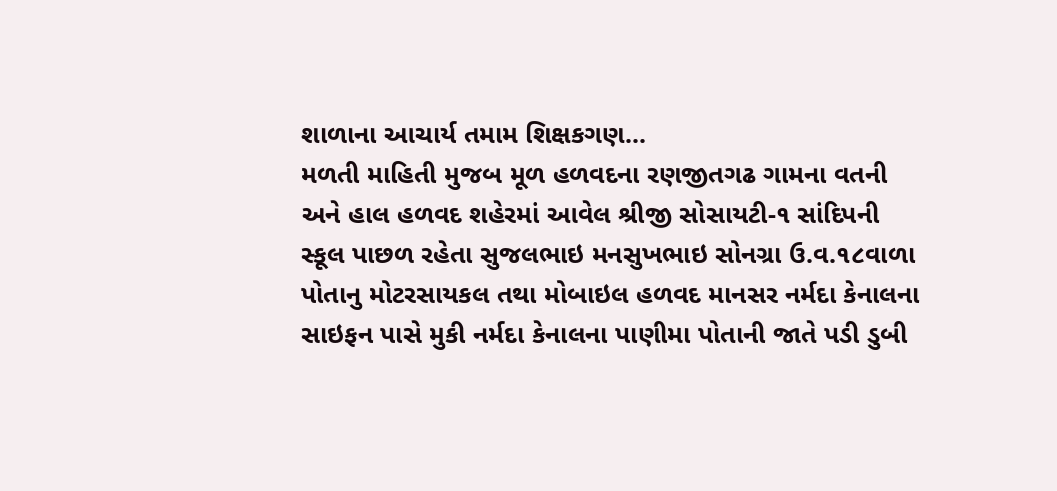શાળાના આચાર્ય તમામ શિક્ષકગણ...
મળતી માહિતી મુજબ મૂળ હળવદના રણજીતગઢ ગામના વતની અને હાલ હળવદ શહેરમાં આવેલ શ્રીજી સોસાયટી-૧ સાંદિપની સ્કૂલ પાછળ રહેતા સુજલભાઇ મનસુખભાઇ સોનગ્રા ઉ.વ.૧૮વાળા પોતાનુ મોટરસાયકલ તથા મોબાઇલ હળવદ માનસર નર્મદા કેનાલના સાઇફન પાસે મુકી નર્મદા કેનાલના પાણીમા પોતાની જાતે પડી ડુબી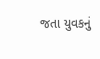જતા યુવકનું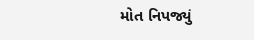મોત નિપજ્યું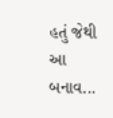હતું જેથી આ બનાવ...